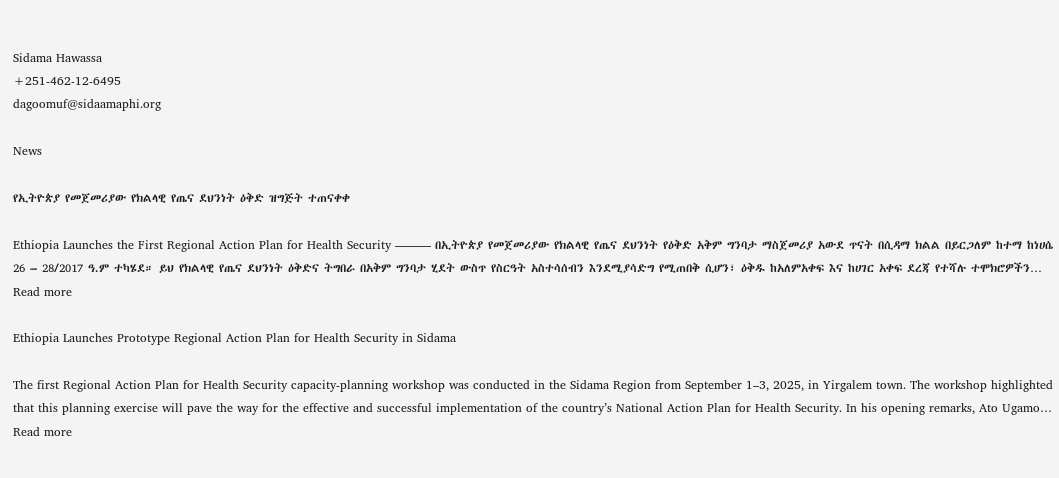Sidama Hawassa
+251-462-12-6495
dagoomuf@sidaamaphi.org

News

የኢትዮጵያ የመጀመሪያው የክልላዊ የጤና ደህንነት ዕቅድ ዝግጅት ተጠናቀቀ

Ethiopia Launches the First Regional Action Plan for Health Security ——— በኢትዮጵያ የመጀመሪያው የክልላዊ የጤና ደህንነት የዕቅድ አቅም ግንባታ ማስጀመሪያ አውደ ጥናት በሲዳማ ክልል በይርጋለም ከተማ ከነሀሴ 26 – 28/2017 ዓ.ም ተካሄደ። ይህ የክልላዊ የጤና ደህንነት ዕቅድና ትግበራ በአቅም ግንባታ ሂደት ውስጥ የስርዓት አስተሳሰብን እንደሚያሳድግ የሚጠበቅ ሲሆን፣ ዕቅዱ ከአለምአቀፍ እና ከሀገር አቀፍ ደረጃ የተሻሉ ተሞክሮዎችን…
Read more

Ethiopia Launches Prototype Regional Action Plan for Health Security in Sidama

The first Regional Action Plan for Health Security capacity-planning workshop was conducted in the Sidama Region from September 1–3, 2025, in Yirgalem town. The workshop highlighted that this planning exercise will pave the way for the effective and successful implementation of the country’s National Action Plan for Health Security. In his opening remarks, Ato Ugamo…
Read more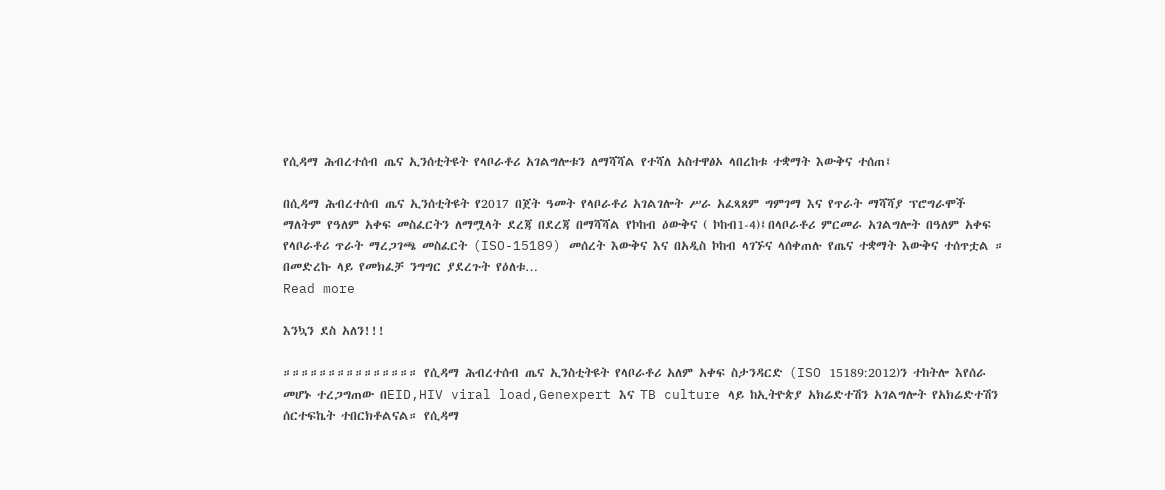የሲዳማ ሕብረተሰብ ጤና ኢንሰቲትዩት የላቦራቶሪ አገልግሎቱን ለማሻሻል የተሻለ አስተዋፅኦ ላበረከቱ ተቋማት እውቅና ተሰጠ፤

በሲዳማ ሕብረተሰብ ጤና ኢንሰቲትዩት የ2017 በጀት ዓመት የላቦራቶሪ አገልገሎት ሥራ አፈጻጸም ግምገማ እና የጥራት ማሻሻያ ፕሮግራሞች ማለትም የዓለም አቀፍ መስፈርትን ለማሟላት ደረጃ በደረጃ በማሻሻል የኮከብ ዕውቅና ( ኮከብ1-4)፤በላቦራቶሪ ምርመራ አገልግሎት በዓለም አቀፍ የላቦራቶሪ ጥራት ማረጋገጫ መስፈርት (ISO-15189) መሰረት እውቅና እና በአዲስ ኮከብ ላገኙና ላሰቀጠሉ የጤና ተቋማት እውቅና ተሰጥቷል ። በመድረኩ ላይ የመክፈቻ ንግግር ያደረጉት የዕለቱ…
Read more

እንኳን ደስ አለን!!!

።።።።።።።።።።።።።።። የሲዳማ ሕብረተሰብ ጤና ኢንስቲትዩት የላቦራቶሪ አለም አቀፍ ስታንዳርድ (ISO 15189:2012)ን ተከትሎ እየሰራ መሆኑ ተረጋግጠው በEID,HIV viral load,Genexpert እና TB culture ላይ ከኢትዮጵያ አክሬድተሽን አገልግሎት የአክሬድተሽን ሰርተፍኬት ተበርክቶልናል። የሲዳማ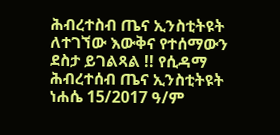ሕብረተስብ ጤና ኢንስቲትዩት ለተገኘው እውቅና የተሰማውን ደስታ ይገልጻል !! የሲዳማ ሕብረተሰብ ጤና ኢንስቲትዩት ነሐሴ 15/2017 ዓ/ም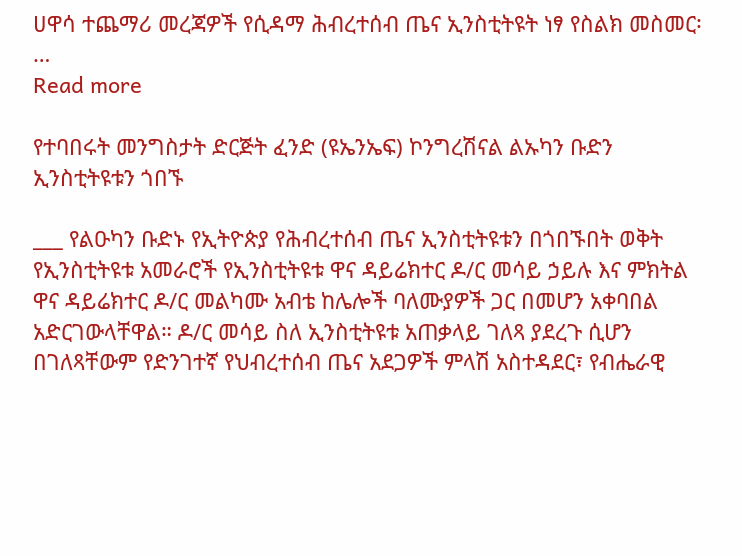ሀዋሳ ተጨማሪ መረጃዎች የሲዳማ ሕብረተሰብ ጤና ኢንስቲትዩት ነፃ የስልክ መስመር፡…
Read more

የተባበሩት መንግስታት ድርጅት ፈንድ (ዩኤንኤፍ) ኮንግረሽናል ልኡካን ቡድን ኢንስቲትዩቱን ጎበኙ

___ የልዑካን ቡድኑ የኢትዮጵያ የሕብረተሰብ ጤና ኢንስቲትዩቱን በጎበኙበት ወቅት የኢንስቲትዩቱ አመራሮች የኢንስቲትዩቱ ዋና ዳይሬክተር ዶ/ር መሳይ ኃይሉ እና ምክትል ዋና ዳይሬክተር ዶ/ር መልካሙ አብቴ ከሌሎች ባለሙያዎች ጋር በመሆን አቀባበል አድርገውላቸዋል። ዶ/ር መሳይ ስለ ኢንስቲትዩቱ አጠቃላይ ገለጻ ያደረጉ ሲሆን በገለጻቸውም የድንገተኛ የህብረተሰብ ጤና አደጋዎች ምላሽ አስተዳደር፣ የብሔራዊ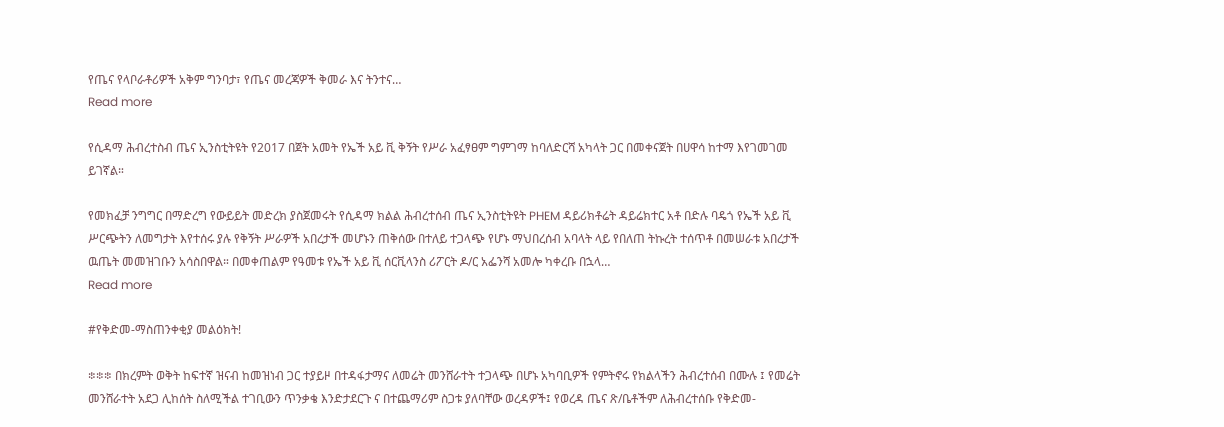የጤና የላቦራቶሪዎች አቅም ግንባታ፣ የጤና መረጃዎች ቅመራ እና ትንተና…
Read more

የሲዳማ ሕብረተስብ ጤና ኢንስቲትዩት የ2017 በጀት አመት የኤች አይ ቪ ቅኝት የሥራ አፈፃፀም ግምገማ ከባለድርሻ አካላት ጋር በመቀናጀት በሀዋሳ ከተማ እየገመገመ ይገኛል።

የመክፈቻ ንግግር በማድረግ የውይይት መድረክ ያስጀመሩት የሲዳማ ክልል ሕብረተሰብ ጤና ኢንስቲትዩት PHEM ዳይሪክቶሬት ዳይሬክተር አቶ በድሉ ባዴጎ የኤች አይ ቪ ሥርጭትን ለመግታት እየተሰሩ ያሉ የቅኝት ሥራዎች አበረታች መሆኑን ጠቅሰው በተለይ ተጋላጭ የሆኑ ማህበረሰብ አባላት ላይ የበለጠ ትኩረት ተሰጥቶ በመሠራቱ አበረታች ዉጤት መመዝገቡን አሳስበዋል። በመቀጠልም የዓመቱ የኤች አይ ቪ ሰርቪላንስ ሪፖርት ዶ/ር አፌንሻ አመሎ ካቀረቡ በኋላ…
Read more

#የቅድመ-ማስጠንቀቂያ መልዕክት!

፨፨፨ በክረምት ወቅት ከፍተኛ ዝናብ ከመዝነብ ጋር ተያይዞ በተዳፋታማና ለመሬት መንሸራተት ተጋላጭ በሆኑ አካባቢዎች የምትኖሩ የክልላችን ሕብረተሰብ በሙሉ ፤ የመሬት መንሸራተት አደጋ ሊከሰት ስለሚችል ተገቢውን ጥንቃቄ እንድታደርጉ ና በተጨማሪም ስጋቱ ያለባቸው ወረዳዎች፤ የወረዳ ጤና ጽ/ቤቶችም ለሕብረተሰቡ የቅድመ-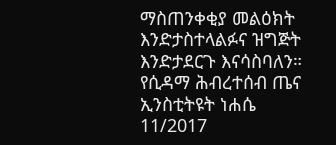ማስጠንቀቂያ መልዕክት እንድታስተላልፉና ዝግጅት እንድታደርጉ እናሳስባለን። የሲዳማ ሕብረተሰብ ጤና ኢንስቲትዩት ነሐሴ 11/2017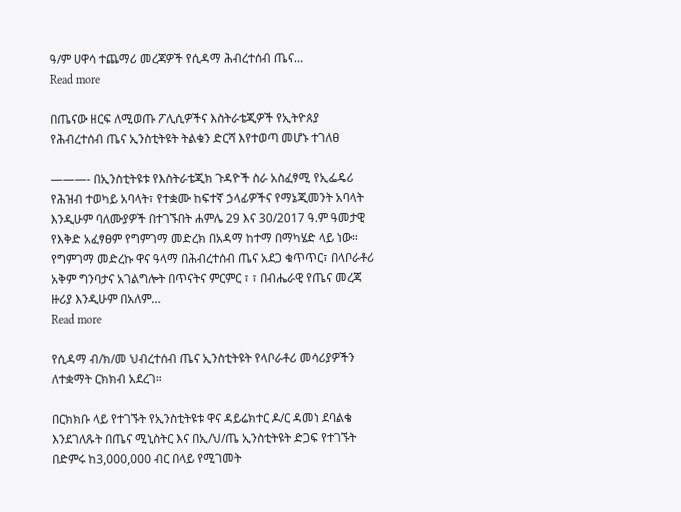ዓ/ም ሀዋሳ ተጨማሪ መረጃዎች የሲዳማ ሕብረተሰብ ጤና…
Read more

በጤናው ዘርፍ ለሚወጡ ፖሊሲዎችና እስትራቴጂዎች የኢትዮጰያ የሕብረተሰብ ጤና ኢንስቲትዩት ትልቁን ድርሻ እየተወጣ መሆኑ ተገለፀ

———- በኢንስቲትዩቱ የእስትራቴጂክ ጉዳዮች ስራ አስፈፃሚ የኢፌዴሪ የሕዝብ ተወካይ አባላት፣ የተቋሙ ከፍተኛ ኃላፊዎችና የማኔጂመንት አባላት እንዲሁም ባለሙያዎች በተገኙበት ሐምሌ 29 እና 30/2017 ዓ.ም ዓመታዊ የእቅድ አፈፃፀም የግምገማ መድረክ በአዳማ ከተማ በማካሄድ ላይ ነው። የግምገማ መድረኩ ዋና ዓላማ በሕብረተሰብ ጤና አደጋ ቁጥጥር፣ በላቦራቶሪ አቅም ግንባታና አገልግሎት በጥናትና ምርምር ፣ ፣ በብሔራዊ የጤና መረጃ ዙሪያ እንዲሁም በአለም…
Read more

የሲዳማ ብ/ክ/መ ህብረተሰብ ጤና ኢንስቲትዩት የላቦራቶሪ መሳሪያዎችን ለተቋማት ርክክብ አደረገ።

በርክክቡ ላይ የተገኙት የኢንስቲትዩቱ ዋና ዳይሬክተር ዶ/ር ዳመነ ደባልቄ እንደገለጹት በጤና ሚኒስትር እና በኢ/ህ/ጤ ኢንስቲትዩት ድጋፍ የተገኙት በድምሩ ከ3,000,000 ብር በላይ የሚገመት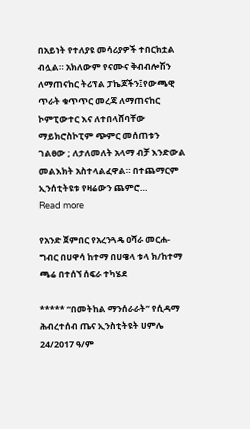በአይነት የተለያዩ መሳሪያዎች ተበርክቷል ብሏል። አክለውም የናሙና ቅብብሎሽን ለማጠናከር ትሪፕል ፓኬጆችን፤የውጫዊ ጥራት ቁጥጥር መረጃ ለማጠናከር ኮምፒውተር እና ለተበላሸባቸው ማይክሮስኮፒም ጭምር መሰጠቱን ገልፀው ; ለታለመለት አላማ ብቻ እንድውል መልእክት አስተላልፈዋል። በተጨማርም ኢንሰቲትዩቱ የዛሬውን ጨምሮ…
Read more

የአንድ ጀምበር የአረንጓዴ ዐሻራ መርሐ-ግብር በሀዋሳ ከተማ በሀዌላ ቱላ ክ/ከተማ ጫሬ በተሰኘ ሰፍራ ተካሄደ

***** “በመትከል ማንሰራራት” የሲዳማ ሕብረተሰብ ጤና ኢንስቲትዩት ሀምሌ 24/2017 ዓ/ም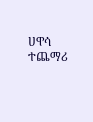ሀዋሳ ተጨማሪ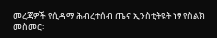መረጃዎች የሲዳማ ሕብረተሰብ ጤና ኢንስቲትዩት ነፃ የስልክ መስመር፡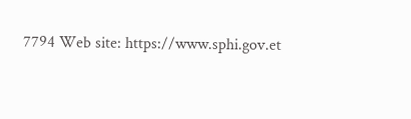7794 Web site: https://www.sphi.gov.et